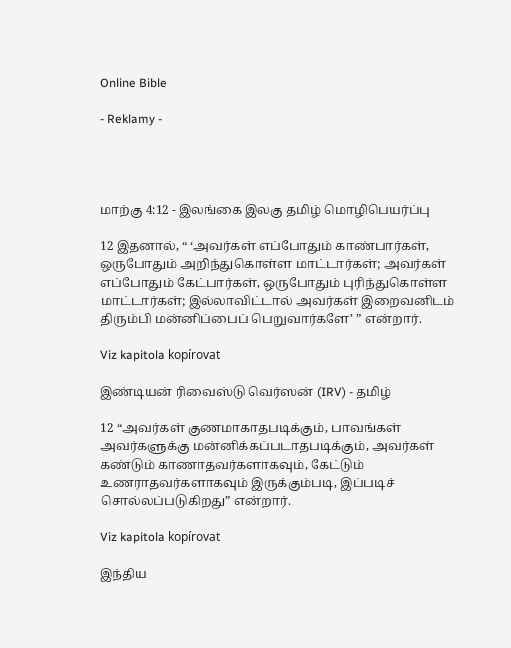Online Bible

- Reklamy -




மாற்கு 4:12 - இலங்கை இலகு தமிழ் மொழிபெயர்ப்பு

12 இதனால், “ ‘அவர்கள் எப்போதும் காண்பார்கள், ஒருபோதும் அறிந்துகொள்ள மாட்டார்கள்; அவர்கள் எப்போதும் கேட்பார்கள், ஒருபோதும் புரிந்துகொள்ள மாட்டார்கள்; இல்லாவிட்டால் அவர்கள் இறைவனிடம் திரும்பி மன்னிப்பைப் பெறுவார்களே’ ” என்றார்.

Viz kapitola kopírovat

இண்டியன் ரிவைஸ்டு வெர்ஸன் (IRV) - தமிழ்

12 “அவர்கள் குணமாகாதபடிக்கும், பாவங்கள் அவர்களுக்கு மன்னிக்கப்படாதபடிக்கும், அவர்கள் கண்டும் காணாதவர்களாகவும், கேட்டும் உணராதவர்களாகவும் இருக்கும்படி, இப்படிச் சொல்லப்படுகிறது” என்றார்.

Viz kapitola kopírovat

இந்திய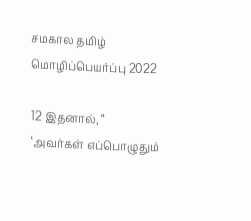சமகால தமிழ் மொழிப்பெயர்ப்பு 2022

12 இதனால், “ ‘அவர்கள் எப்பொழுதும்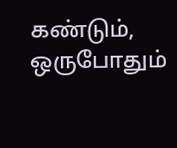கண்டும், ஒருபோதும்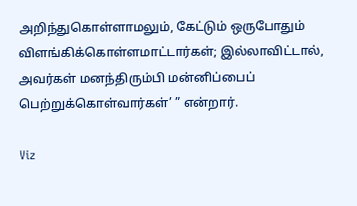அறிந்துகொள்ளாமலும், கேட்டும் ஒருபோதும் விளங்கிக்கொள்ளமாட்டார்கள்; இல்லாவிட்டால், அவர்கள் மனந்திரும்பி மன்னிப்பைப் பெற்றுக்கொள்வார்கள்’ ” என்றார்.

Viz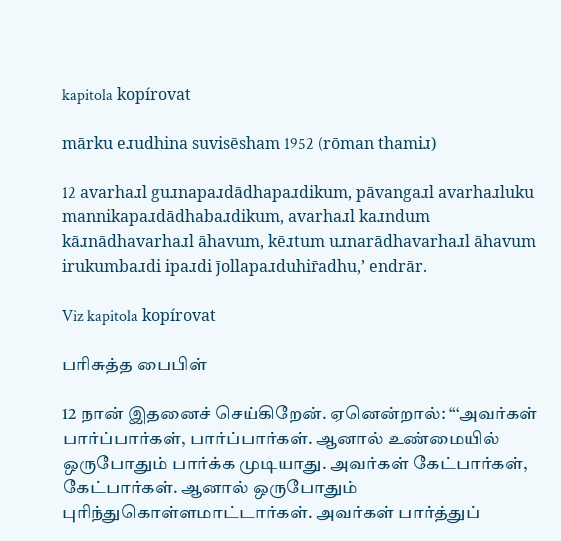kapitola kopírovat

mārku eɹudhina suvisēsham 1952 (rōman thamiɹ)

12 avarhaɹl guɹnapaɹdādhapaɹdikum, pāvangaɹl avarhaɹluku mannikapaɹdādhabaɹdikum, avarhaɹl kaɹndum kāɹnādhavarhaɹl āhavum, kēɹtum uɹnarādhavarhaɹl āhavum irukumbaɹdi ipaɹdi j̄ollapaɹduhir̄adhu,’ endrār.

Viz kapitola kopírovat

பரிசுத்த பைபிள்

12 நான் இதனைச் செய்கிறேன். ஏனென்றால்: “‘அவர்கள் பார்ப்பார்கள், பார்ப்பார்கள். ஆனால் உண்மையில் ஒருபோதும் பார்க்க முடியாது. அவர்கள் கேட்பார்கள், கேட்பார்கள். ஆனால் ஒருபோதும் புரிந்துகொள்ளமாட்டார்கள். அவர்கள் பார்த்துப்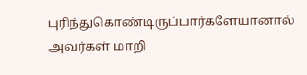புரிந்துகொண்டிருப்பார்களேயானால் அவர்கள் மாறி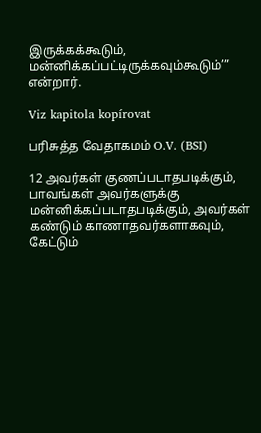இருக்கக்கூடும், மன்னிக்கப்பட்டிருக்கவும்கூடும்’” என்றார்.

Viz kapitola kopírovat

பரிசுத்த வேதாகமம் O.V. (BSI)

12 அவர்கள் குணப்படாதபடிக்கும், பாவங்கள் அவர்களுக்கு மன்னிக்கப்படாதபடிக்கும், அவர்கள் கண்டும் காணாதவர்களாகவும், கேட்டும்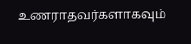உணராதவர்களாகவும்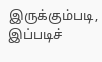இருக்கும்படி, இப்படிச்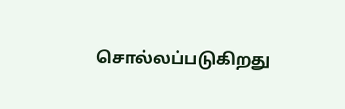சொல்லப்படுகிறது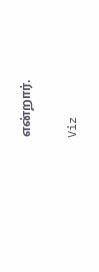என்றார்.

Viz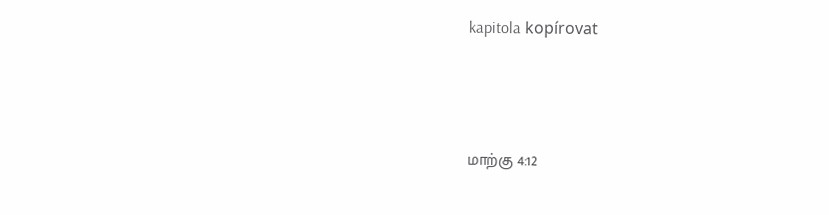kapitola kopírovat




மாற்கு 4:12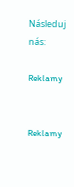Následuj nás:

Reklamy


Reklamy